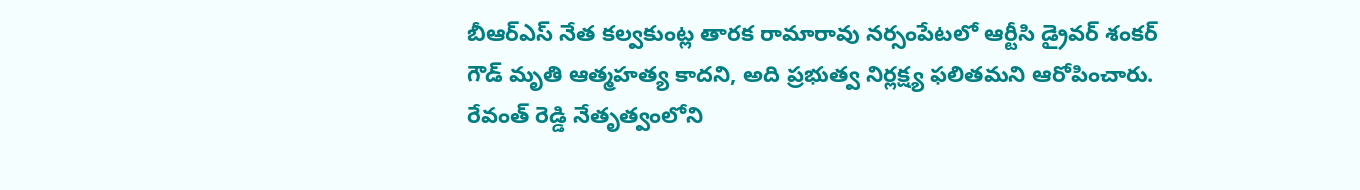బీఆర్ఎస్ నేత కల్వకుంట్ల తారక రామారావు నర్సంపేటలో ఆర్టీసి డ్రైవర్ శంకర్ గౌడ్ మృతి ఆత్మహత్య కాదని, అది ప్రభుత్వ నిర్లక్ష్య ఫలితమని ఆరోపించారు. రేవంత్ రెడ్డి నేతృత్వంలోని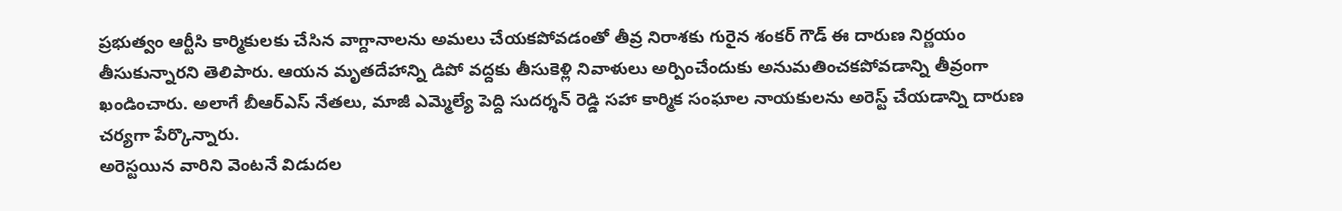ప్రభుత్వం ఆర్టీసి కార్మికులకు చేసిన వాగ్దానాలను అమలు చేయకపోవడంతో తీవ్ర నిరాశకు గురైన శంకర్ గౌడ్ ఈ దారుణ నిర్ణయం తీసుకున్నారని తెలిపారు. ఆయన మృతదేహాన్ని డిపో వద్దకు తీసుకెళ్లి నివాళులు అర్పించేందుకు అనుమతించకపోవడాన్ని తీవ్రంగా ఖండించారు. అలాగే బీఆర్ఎస్ నేతలు, మాజీ ఎమ్మెల్యే పెద్ది సుదర్శన్ రెడ్డి సహా కార్మిక సంఘాల నాయకులను అరెస్ట్ చేయడాన్ని దారుణ చర్యగా పేర్కొన్నారు.
అరెస్టయిన వారిని వెంటనే విడుదల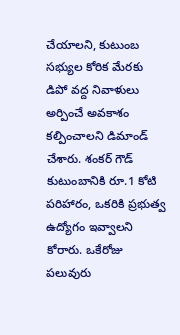చేయాలని, కుటుంబ సభ్యుల కోరిక మేరకు డిపో వద్ద నివాళులు అర్పించే అవకాశం కల్పించాలని డిమాండ్ చేశారు. శంకర్ గౌడ్ కుటుంబానికి రూ.1 కోటి పరిహారం, ఒకరికి ప్రభుత్వ ఉద్యోగం ఇవ్వాలని కోరారు. ఒకేరోజు పలువురు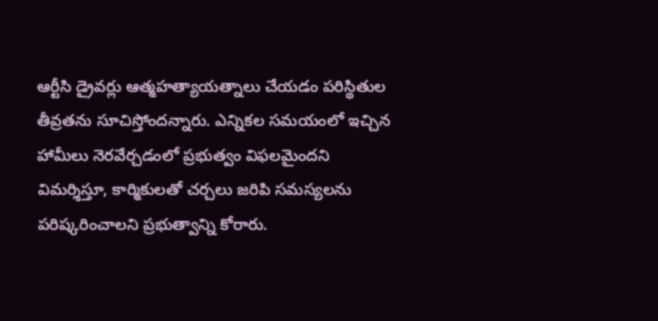ఆర్టీసి డ్రైవర్లు ఆత్మహత్యాయత్నాలు చేయడం పరిస్థితుల తీవ్రతను సూచిస్తోందన్నారు. ఎన్నికల సమయంలో ఇచ్చిన హామీలు నెరవేర్చడంలో ప్రభుత్వం విఫలమైందని విమర్శిస్తూ, కార్మికులతో చర్చలు జరిపి సమస్యలను పరిష్కరించాలని ప్రభుత్వాన్ని కోరారు.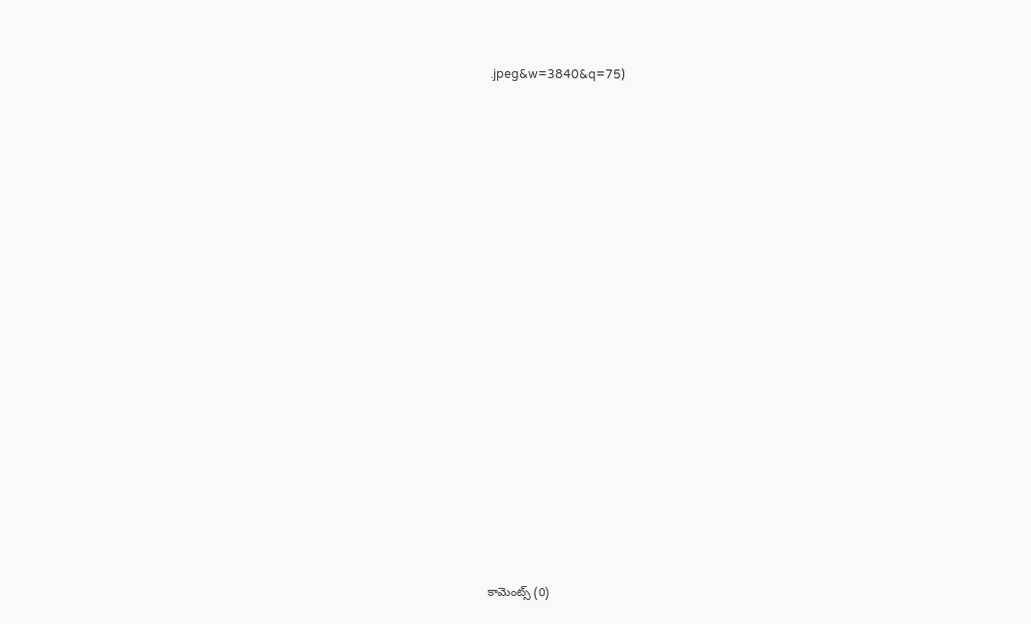.jpeg&w=3840&q=75)

















కామెంట్స్ (0)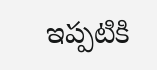ఇప్పటికి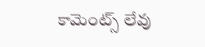కామెంట్స్ లేవు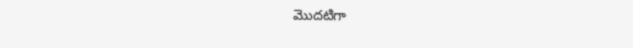మొదటిగా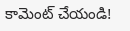కామెంట్ చేయండి!